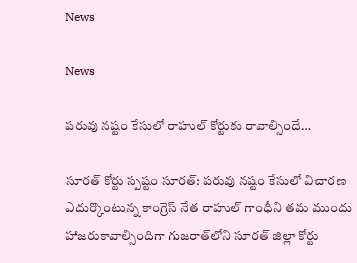News

News

పరువు నష్టం కేసులో రాహుల్ కోర్టుకు రావాల్సిందే…

సూరత్ కోర్టు స్ప‌ష్టం సూర‌త్‌: పరువు నష్టం కేసులో విచారణ ఎదుర్కొంటున్న కాంగ్రెస్ నేత రాహుల్ గాంధీని తమ ముందు హాజరుకావాల్సిందిగా గుజరాత్‌లోని సూరత్ జిల్లా కోర్టు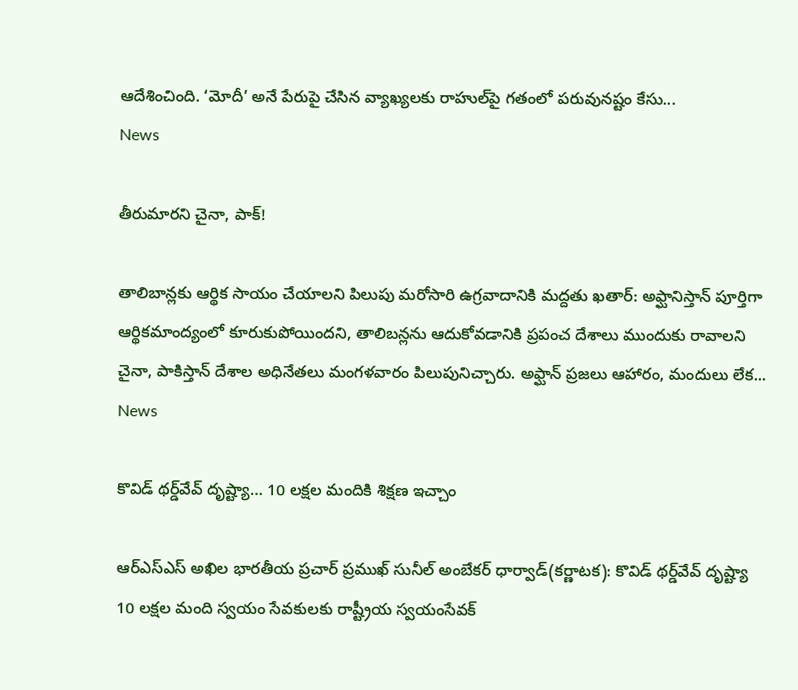ఆదేశించింది. ‘మోదీ’ అనే పేరుపై చేసిన వ్యాఖ్యలకు రాహుల్‌పై గతంలో పరువునష్టం కేసు...
News

తీరుమార‌ని చైనా, పాక్‌!

తాలిబాన్లకు ఆర్థిక సాయం చేయాలని పిలుపు మరోసారి ఉగ్రవాదానికి మద్దతు ఖతార్‌: అఫ్ఘానిస్తాన్ పూర్తిగా ఆర్థికమాంద్యంలో కూరుకుపోయిందని, తాలిబన్లను ఆదుకోవడానికి ప్రపంచ దేశాలు ముందుకు రావాలని చైనా, పాకిస్తాన్ దేశాల అధినేతలు మంగళవారం పిలుపునిచ్చారు. అఫ్ఘాన్ ప్రజలు ఆహారం, మందులు లేక...
News

కొవిడ్‌ థర్డ్‌వేవ్‌ దృష్ట్యా… 10 లక్షల మందికి శిక్షణ ఇచ్చాం

ఆర్‌ఎస్‌ఎస్‌ అఖిల భారతీయ ప్రచార్‌ ప్రముఖ్‌ సునీల్‌ అంబేకర్‌ ధార్వాడ్‌(కర్ణాటక): కొవిడ్‌ థర్డ్‌వేవ్‌ దృష్ట్యా 10 లక్షల మంది స్వయం సేవకులకు రాష్ట్రీయ స్వయంసేవక్‌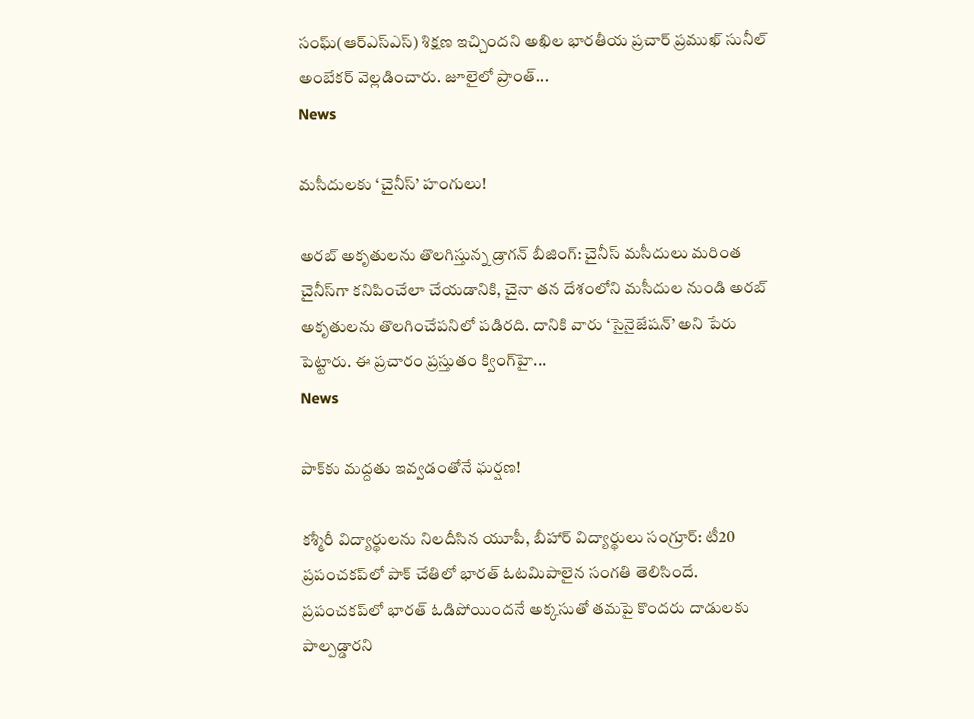సంఘ్‌(ఆర్‌ఎస్‌ఎస్‌) శిక్షణ ఇచ్చిందని అఖిల భారతీయ ప్రచార్‌ ప్రముఖ్‌ సునీల్‌ అంబేకర్‌ వెల్ల‌డించారు. జూలైలో ప్రాంత్‌...
News

మసీదులకు ‘చైనీస్‌’ హంగులు!

అరబ్‌ అకృతులను తొలగిస్తున్న డ్రాగన్‌ బీజింగ్‌: చైనీస్‌ మసీదులు మరింత చైనీస్‌గా కనిపించేలా చేయడానికి, చైనా తన దేశంలోని మసీదుల నుండి అరబ్‌ అకృతులను తొలగించేపనిలో పడిరది. దానికి వారు ‘సైనైజేషన్‌’ అని పేరు పెట్టారు. ఈ ప్రచారం ప్రస్తుతం క్వింగ్‌హై...
News

పాక్‌కు మద్దతు ఇవ్వడంతోనే ఘర్షణ!

కశ్మీరీ విద్యార్థులను నిలదీసిన యూపీ, బీహార్‌ విద్యార్థులు సంగ్రూర్‌: టీ20 ప్రపంచకప్‌లో పాక్‌ చేతిలో భారత్‌ ఓటమిపాలైన సంగతి తెలిసిందే. ప్రపంచకప్‌లో భారత్‌ ఓడిపోయిందనే అక్కసుతో తమపై కొందరు దాడులకు పాల్పడ్డారని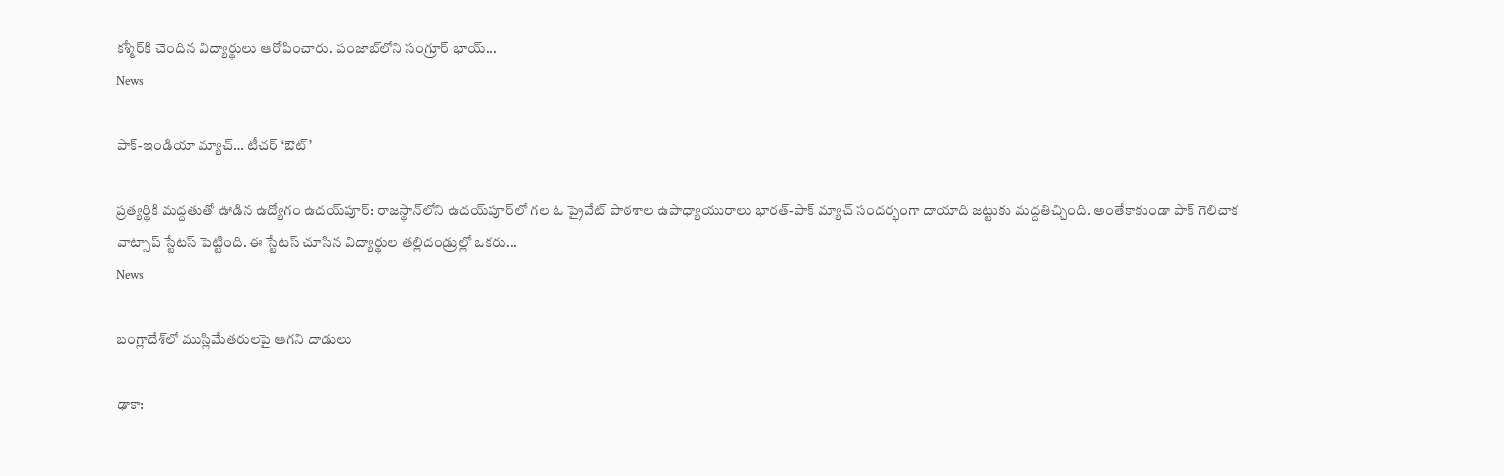కశ్మీర్‌కి చెందిన విద్యార్థులు ఆరోపించారు. పంజాబ్‌లోని సంగ్రూర్‌ భాయ్‌...
News

పాక్‌-ఇండియా మ్యాచ్‌… టీచ‌ర్ ‘ఔట్‌’

ప్ర‌త్య‌ర్థికి మ‌ద్ద‌తుతో ఊడిన ఉద్యోగం ఉదయ్‌పూర్‌: రాజస్థాన్‌లోని ఉదయ్‌పూర్‌లో గల ఓ ప్రైవేట్‌ పాఠశాల ఉపాధ్యాయురాలు భారత్‌-పాక్‌ మ్యాచ్‌ సందర్భంగా దాయాది జట్టుకు మద్దతిచ్చింది. అంతేకాకుండా పాక్‌ గెలిచాక వాట్సాప్‌ స్టేటస్‌ పెట్టింది. ఈ స్టేటస్‌ చూసిన విద్యార్థుల తల్లిదండ్రుల్లో ఒకరు...
News

బంగ్లాదేశ్‌లో ముస్లిమేతరులపై ఆగని దాడులు

ఢాకా: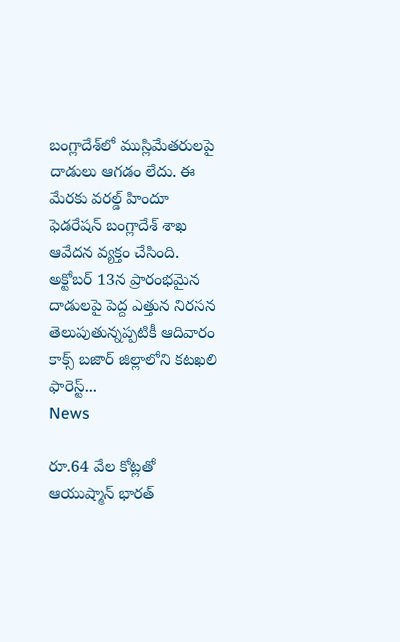బంగ్లాదేశ్‌లో ముస్లిమేతరులపై దాడులు ఆగడం లేదు. ఈ మేరకు వరల్డ్‌ హిందూ ఫెడరేషన్‌ బంగ్లాదేశ్‌ శాఖ ఆవేదన వ్యక్తం చేసింది. అక్టోబర్‌ 13న ప్రారంభమైన దాడులపై పెద్ద ఎత్తున నిరసన తెలుపుతున్నప్పటికీ ఆదివారం కాక్స్‌ బజార్‌ జిల్లాలోని కటఖలి ఫారెస్ట్‌...
News

రూ.64 వేల కోట్లతో ఆయుష్మాన్ భారత్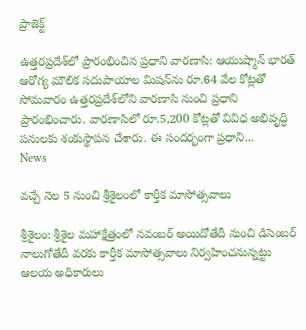ప్రాజెక్ట్

ఉత్తరప్రదేశ్‌లో ప్రారంభించిన ప్రధాని వార‌ణాసి: ఆయుష్మాన్‌ భారత్‌ ఆరోగ్య మౌలిక సదుపాయాల మిషన్‌ను రూ.64 వేల కోట్లతో సోమవారం ఉత్తరప్రదేశ్‌లోని వార‌ణాసి నుంచి ప్రధాని ప్రారంభించారు. వార‌ణాసిలో రూ.5,200 కోట్లతో వివిధ అభివృద్ధి పనులకు శంకుస్థాపన చేశారు. ఈ సందర్భంగా ప్రధాని...
News

వ‌చ్చే నెల‌ 5 నుంచి శ్రీశైలంలో కార్తీక మాసోత్సవాలు

శ్రీ‌శైలం: శ్రీశైల మహాక్షేత్రంలో నవంబర్ అయిదోతేదీ నుంచి డిసెంబర్ నాలుగోతేదీ వరకు కార్తీక‌ మాసోత్సవాలు నిర్వహించనున్నట్టు ఆలయ అధికారులు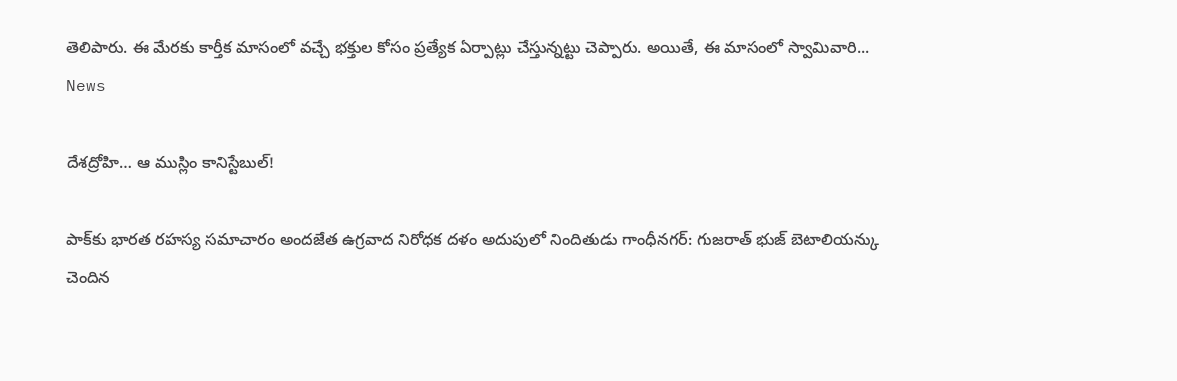తెలిపారు. ఈ మేరకు కార్తీక‌ మాసంలో వచ్చే భక్తుల కోసం ప్రత్యేక ఏర్పాట్లు చేస్తున్నట్టు చెప్పారు. అయితే, ఈ మాసంలో స్వామివారి...
News

దేశ‌ద్రోహి… ఆ ముస్లిం కానిస్టేబుల్‌!

పాక్‌కు భారత రహస్య సమాచారం అంద‌జేత‌ ఉగ్రవాద నిరోధక దళం అదుపులో నిందితుడు గాంధీన‌గ‌ర్‌: గుజరాత్ భుజ్ బెటాలియన్కు చెందిన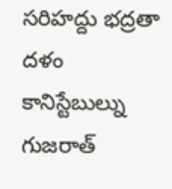సరిహద్దు భద్రతా దళం కానిస్టేబుల్ను గుజరాత్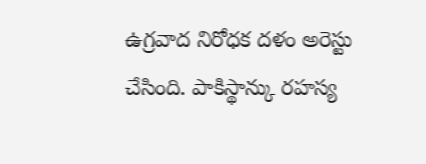ఉగ్రవాద నిరోధక దళం అరెస్టు చేసింది. పాకిస్థాన్కు రహస్య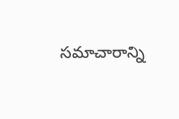సమాచారాన్ని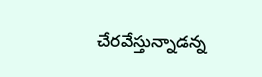చేరవేస్తున్నాడన్న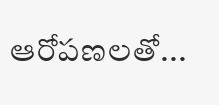ఆరోపణలతో...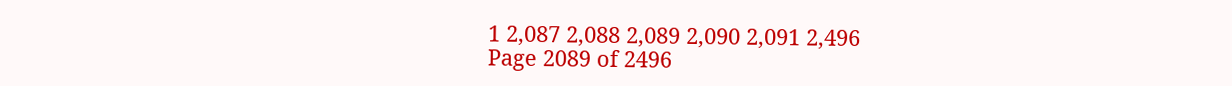1 2,087 2,088 2,089 2,090 2,091 2,496
Page 2089 of 2496